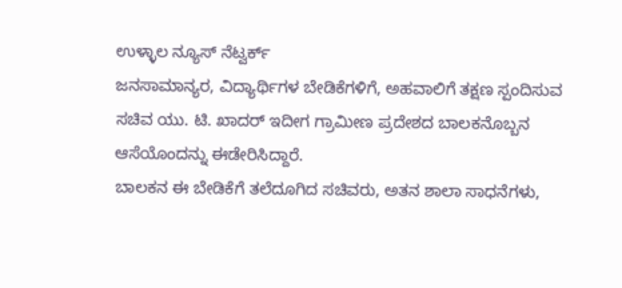ಉಳ್ಳಾಲ ನ್ಯೂಸ್ ನೆಟ್ವರ್ಕ್
ಜನಸಾಮಾನ್ಯರ, ವಿದ್ಯಾರ್ಥಿಗಳ ಬೇಡಿಕೆಗಳಿಗೆ, ಅಹವಾಲಿಗೆ ತಕ್ಷಣ ಸ್ಪಂದಿಸುವ ಸಚಿವ ಯು. ಟಿ. ಖಾದರ್ ಇದೀಗ ಗ್ರಾಮೀಣ ಪ್ರದೇಶದ ಬಾಲಕನೊಬ್ಬನ ಆಸೆಯೊಂದನ್ನು ಈಡೇರಿಸಿದ್ದಾರೆ.
ಬಾಲಕನ ಈ ಬೇಡಿಕೆಗೆ ತಲೆದೂಗಿದ ಸಚಿವರು, ಅತನ ಶಾಲಾ ಸಾಧನೆಗಳು,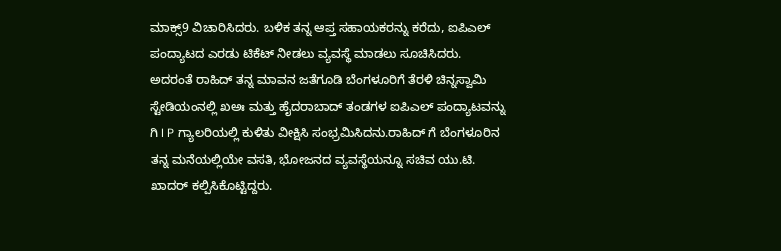ಮಾಕ್ಸ್9 ವಿಚಾರಿಸಿದರು. ಬಳಿಕ ತನ್ನ ಆಪ್ತ ಸಹಾಯಕರನ್ನು ಕರೆದು, ಐಪಿಎಲ್ ಪಂದ್ಯಾಟದ ಎರಡು ಟಿಕೆಟ್ ನೀಡಲು ವ್ಯವಸ್ಥೆ ಮಾಡಲು ಸೂಚಿಸಿದರು.
ಅದರಂತೆ ರಾಹಿದ್ ತನ್ನ ಮಾವನ ಜತೆಗೂಡಿ ಬೆಂಗಳೂರಿಗೆ ತೆರಳಿ ಚಿನ್ನಸ್ವಾಮಿ ಸ್ಟೇಡಿಯಂನಲ್ಲಿ ಖಅಃ ಮತ್ತು ಹೈದರಾಬಾದ್ ತಂಡಗಳ ಐಪಿಎಲ್ ಪಂದ್ಯಾಟವನ್ನು ಗಿ I P ಗ್ಯಾಲರಿಯಲ್ಲಿ ಕುಳಿತು ವೀಕ್ಷಿಸಿ ಸಂಭ್ರಮಿಸಿದನು.ರಾಹಿದ್ ಗೆ ಬೆಂಗಳೂರಿನ ತನ್ನ ಮನೆಯಲ್ಲಿಯೇ ವಸತಿ, ಭೋಜನದ ವ್ಯವಸ್ಥೆಯನ್ನೂ ಸಚಿವ ಯು.ಟಿ. ಖಾದರ್ ಕಲ್ಪಿಸಿಕೊಟ್ಟಿದ್ದರು.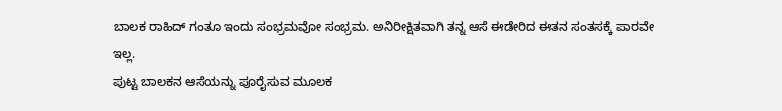ಬಾಲಕ ರಾಹಿದ್ ಗಂತೂ ಇಂದು ಸಂಭ್ರಮವೋ ಸಂಭ್ರಮ. ಅನಿರೀಕ್ಷಿತವಾಗಿ ತನ್ನ ಆಸೆ ಈಡೇರಿದ ಈತನ ಸಂತಸಕ್ಕೆ ಪಾರವೇ ಇಲ್ಲ.
ಪುಟ್ಟ ಬಾಲಕನ ಆಸೆಯನ್ನು ಪೂರೈಸುವ ಮೂಲಕ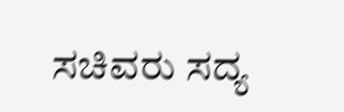ಸಚಿವರು ಸದ್ಯ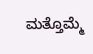ಮತ್ತೊಮ್ಮೆ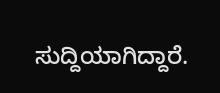ಸುದ್ದಿಯಾಗಿದ್ದಾರೆ.